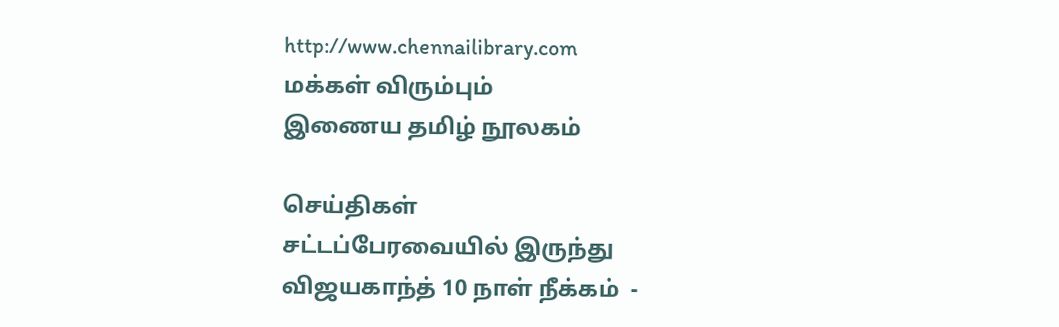http://www.chennailibrary.com
மக்கள் விரும்பும்
இணைய தமிழ் நூலகம்

செய்திகள்
சட்டப்பேரவையில் இருந்து விஜயகாந்த் 10 நாள் நீக்கம்  -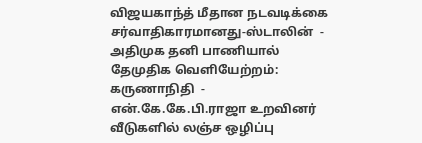விஜயகாந்த் மீதான நடவடிக்கை சர்வாதிகாரமானது-ஸ்டாலின்  -  அதிமுக தனி பாணியால் தேமுதிக வெளியேற்றம்: கருணாநிதி  -  என்.கே.கே.பி.ராஜா உறவினர் வீடுகளில் லஞ்ச ஒழிப்பு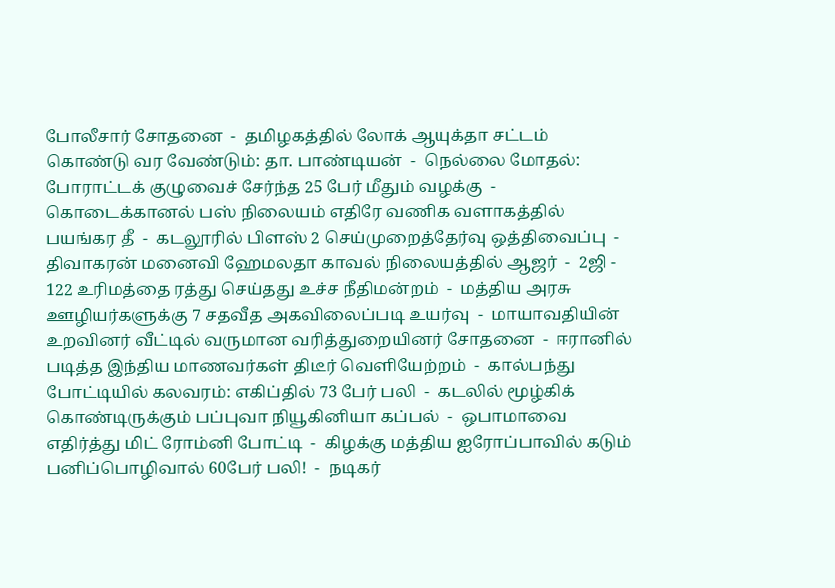போலீசார் சோதனை  -  தமிழகத்தில் லோக் ஆயுக்தா சட்டம் கொண்டு வர வேண்டும்: தா. பாண்டியன்  -  நெல்லை மோதல்: போராட்டக் குழுவைச் சேர்ந்த 25 பேர் மீதும் வழக்கு  -  கொடைக்கானல் பஸ் நிலையம் எதிரே வணிக வளாகத்தில் பயங்கர தீ  -  கடலூரில் பிளஸ் 2 செய்முறைத்தேர்வு ஒத்திவைப்பு  -  திவாகரன் மனைவி ஹேமலதா காவல் நிலையத்தில் ஆஜர்  -  2ஜி - 122 உரிமத்தை ரத்து செய்தது உச்ச நீதிமன்றம்  -  மத்திய அரசு ஊழியர்களுக்கு 7 சதவீத அகவிலைப்படி உயர்வு  -  மாயாவதியின் உறவினர் வீட்டில் வருமான வரித்துறையினர் சோதனை  -  ஈரானில் படித்த இந்திய மாணவர்கள் திடீர் வெளியேற்றம்  -  கால்பந்து போட்டியில் கலவரம்: எகிப்தில் 73 பேர் பலி  -  கடலில் மூழ்கிக் கொண்டிருக்கும் பப்புவா நியூகினியா கப்பல்  -  ஒபாமாவை எதிர்த்து மிட் ரோம்னி போட்டி  -  கிழக்கு மத்திய ஐரோப்பாவில் கடும் பனிப்பொழிவால் 60பேர் பலி!  -  நடிகர்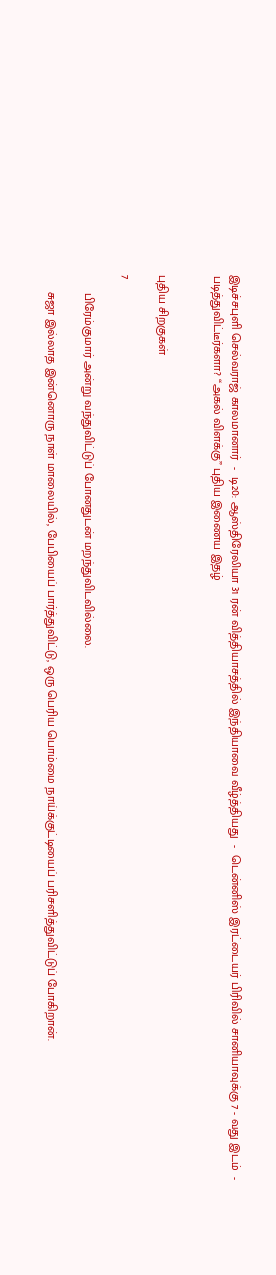இடிச்சபுளி செல்வராஜ் காலமானார்  -  டி20: ஆஸ்திரேலியா 31 ரன் வித்தியாசத்தில் இந்தியாவை வீழ்த்தியது  -  டென்னிஸ் இரட்டையர் பிரிவில் சானியாவுக்கு 7 - வது இடம்  -   படித்துவிட்டீர்களா? “அகல் விளக்கு” புதிய இணைய இதழ்


புதிய சிறகுகள்

7

     பிரேம்குமார் அன்று வந்துவிட்டுப் போனதுடன் மறந்துவிடவில்லை.

     சுஜா இல்லாத இன்னொரு நாள் மாலையில், பேபியைப் பார்த்துவிட்டு, ஒரு பெரிய பொம்மை நாய்க்குட்டியைப் பரிசளித்துவிட்டுப் போகிறான்.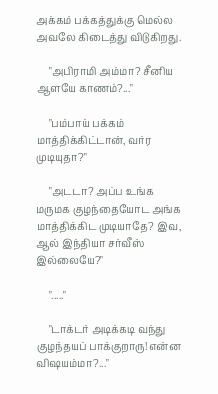அக்கம் பக்கத்துக்கு மெல்ல அவலே கிடைத்து விடுகிறது.

     "அபிராமி அம்மா? சீனிய ஆளயே காணம்?..."

     "பம்பாய் பக்கம் மாத்திக்கிட்டான், வர்ர முடியுதா?"

     "அடடா? அப்ப உங்க மருமக குழந்தையோட அங்க மாத்திக்கிட முடியாதே? இவ, ஆல் இந்தியா சர்வீஸ் இல்லையே?"

     "....."

     "டாக்டர் அடிக்கடி வந்து குழந்தயப் பாக்குறாரு! என்ன விஷயம்மா?..."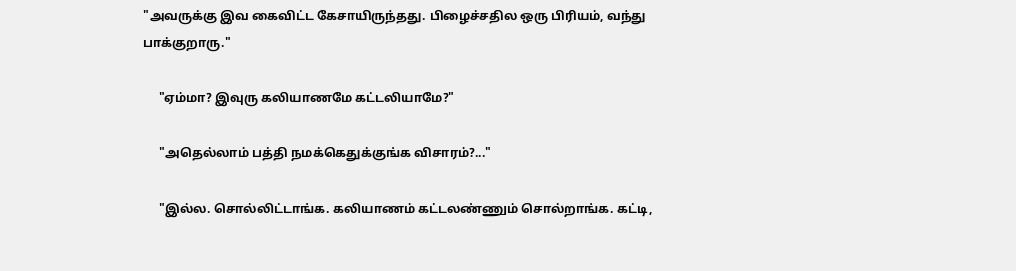"அவருக்கு இவ கைவிட்ட கேசாயிருந்தது. பிழைச்சதில ஒரு பிரியம், வந்து பாக்குறாரு."

     "ஏம்மா? இவுரு கலியாணமே கட்டலியாமே?"

     "அதெல்லாம் பத்தி நமக்கெதுக்குங்க விசாரம்?..."

     "இல்ல. சொல்லிட்டாங்க. கலியாணம் கட்டலண்ணும் சொல்றாங்க. கட்டி,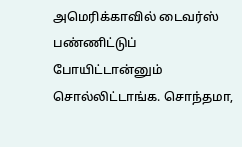அமெரிக்காவில் டைவர்ஸ் பண்ணிட்டுப் போயிட்டான்னும் சொல்லிட்டாங்க. சொந்தமா,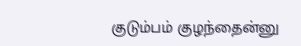குடும்பம் குழந்தைன்னு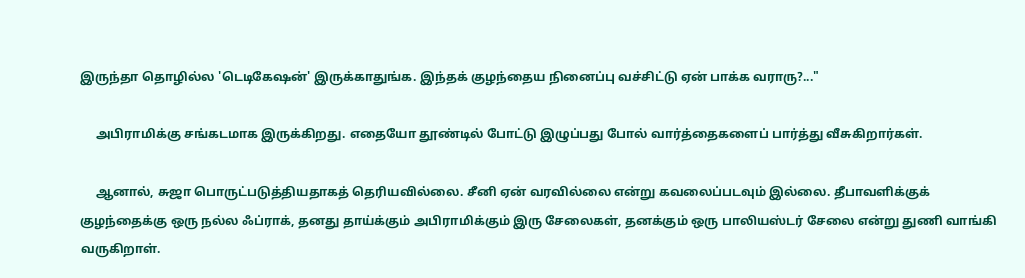இருந்தா தொழில்ல 'டெடிகேஷன்' இருக்காதுங்க. இந்தக் குழந்தைய நினைப்பு வச்சிட்டு ஏன் பாக்க வராரு?..."

     அபிராமிக்கு சங்கடமாக இருக்கிறது. எதையோ தூண்டில் போட்டு இழுப்பது போல் வார்த்தைகளைப் பார்த்து வீசுகிறார்கள்.

     ஆனால், சுஜா பொருட்படுத்தியதாகத் தெரியவில்லை. சீனி ஏன் வரவில்லை என்று கவலைப்படவும் இல்லை. தீபாவளிக்குக் குழந்தைக்கு ஒரு நல்ல ஃப்ராக், தனது தாய்க்கும் அபிராமிக்கும் இரு சேலைகள், தனக்கும் ஒரு பாலியஸ்டர் சேலை என்று துணி வாங்கி வருகிறாள்.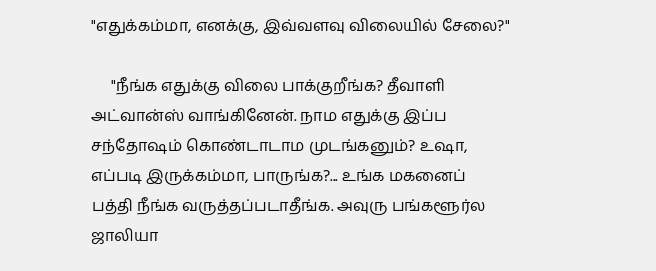"எதுக்கம்மா, எனக்கு, இவ்வளவு விலையில் சேலை?"

     "நீங்க எதுக்கு விலை பாக்குறீங்க? தீவாளி அட்வான்ஸ் வாங்கினேன். நாம எதுக்கு இப்ப சந்தோஷம் கொண்டாடாம முடங்கனும்? உஷா, எப்படி இருக்கம்மா, பாருங்க?... உங்க மகனைப் பத்தி நீங்க வருத்தப்படாதீங்க. அவுரு பங்களூர்ல ஜாலியா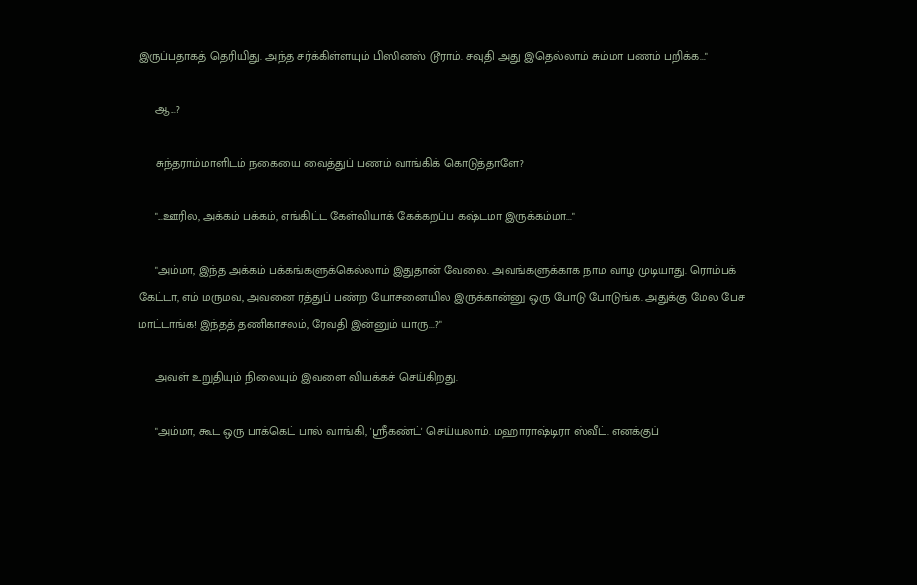இருப்பதாகத் தெரியிது. அந்த சர்க்கிள்ளயும் பிஸினஸ் டூராம். சவுதி அது இதெல்லாம் சும்மா பணம் பறிக்க..."

     ஆ...?

     சுந்தராம்மாளிடம் நகையை வைத்துப் பணம் வாங்கிக் கொடுத்தாளே?

     "...ஊரில, அக்கம் பக்கம், எங்கிட்ட கேள்வியாக் கேக்கறப்ப கஷ்டமா இருக்கம்மா..."

     "அம்மா, இந்த அக்கம் பக்கங்களுக்கெல்லாம் இதுதான் வேலை. அவங்களுக்காக நாம வாழ முடியாது. ரொம்பக் கேட்டா, எம் மருமவ, அவனை ரத்துப் பண்ற யோசனையில இருக்கான்னு ஒரு போடு போடுங்க. அதுக்கு மேல பேச மாட்டாங்க! இந்தத் தணிகாசலம், ரேவதி இன்னும் யாரு...?"

     அவள் உறுதியும் நிலையும் இவளை வியக்கச் செய்கிறது.

     "அம்மா, கூட ஒரு பாக்கெட் பால் வாங்கி, 'ஸ்ரீகண்ட்' செய்யலாம். மஹாராஷ்டிரா ஸ்வீட். எனக்குப்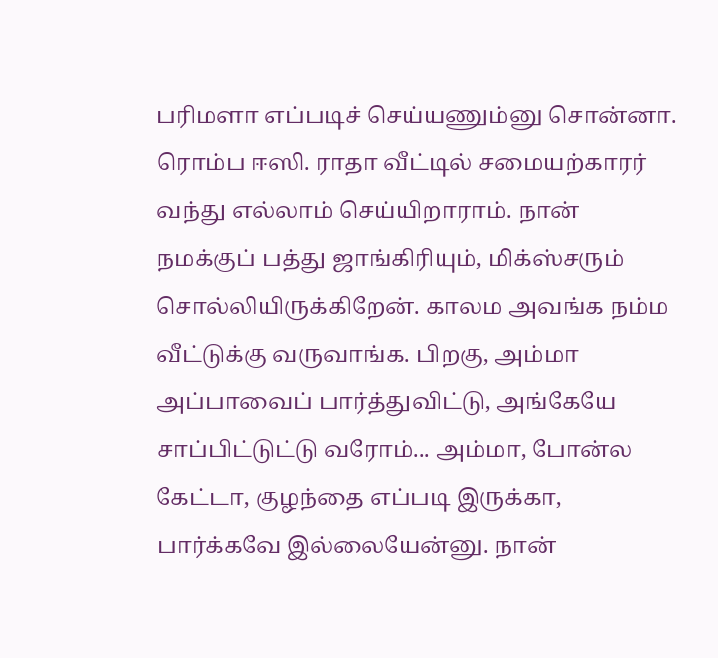பரிமளா எப்படிச் செய்யணும்னு சொன்னா. ரொம்ப ஈஸி. ராதா வீட்டில் சமையற்காரர் வந்து எல்லாம் செய்யிறாராம். நான் நமக்குப் பத்து ஜாங்கிரியும், மிக்ஸ்சரும் சொல்லியிருக்கிறேன். காலம அவங்க நம்ம வீட்டுக்கு வருவாங்க. பிறகு, அம்மா அப்பாவைப் பார்த்துவிட்டு, அங்கேயே சாப்பிட்டுட்டு வரோம்... அம்மா, போன்ல கேட்டா, குழந்தை எப்படி இருக்கா, பார்க்கவே இல்லையேன்னு. நான்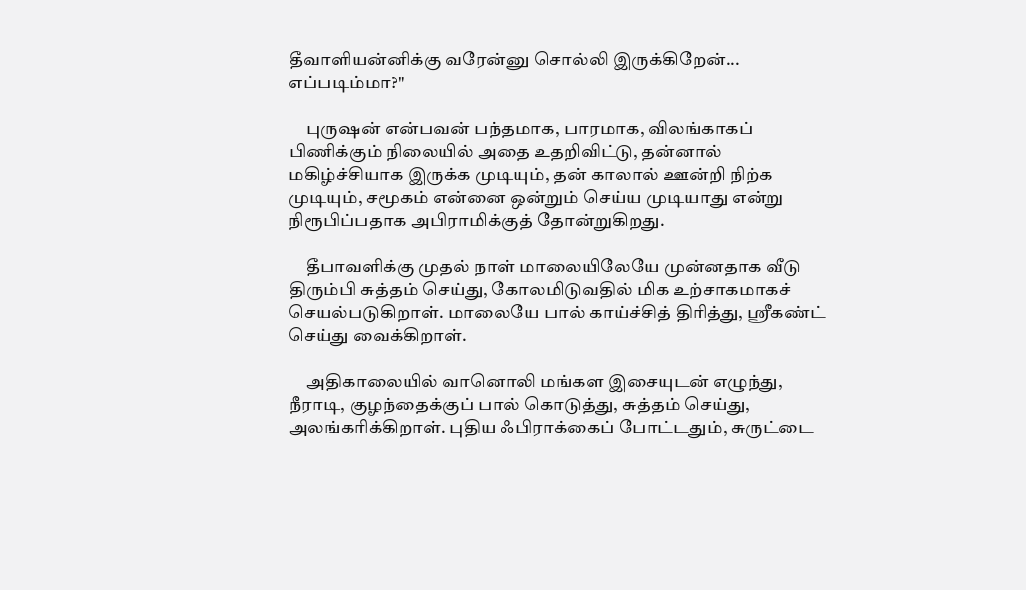தீவாளியன்னிக்கு வரேன்னு சொல்லி இருக்கிறேன்... எப்படிம்மா?"

     புருஷன் என்பவன் பந்தமாக, பாரமாக, விலங்காகப் பிணிக்கும் நிலையில் அதை உதறிவிட்டு, தன்னால் மகிழ்ச்சியாக இருக்க முடியும், தன் காலால் ஊன்றி நிற்க முடியும், சமூகம் என்னை ஒன்றும் செய்ய முடியாது என்று நிரூபிப்பதாக அபிராமிக்குத் தோன்றுகிறது.

     தீபாவளிக்கு முதல் நாள் மாலையிலேயே முன்னதாக வீடு திரும்பி சுத்தம் செய்து, கோலமிடுவதில் மிக உற்சாகமாகச் செயல்படுகிறாள். மாலையே பால் காய்ச்சித் திரித்து, ஸ்ரீகண்ட் செய்து வைக்கிறாள்.

     அதிகாலையில் வானொலி மங்கள இசையுடன் எழுந்து, நீராடி, குழந்தைக்குப் பால் கொடுத்து, சுத்தம் செய்து, அலங்கரிக்கிறாள். புதிய ஃபிராக்கைப் போட்டதும், சுருட்டை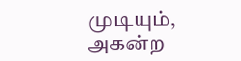முடியும், அகன்ற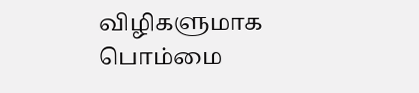விழிகளுமாக பொம்மை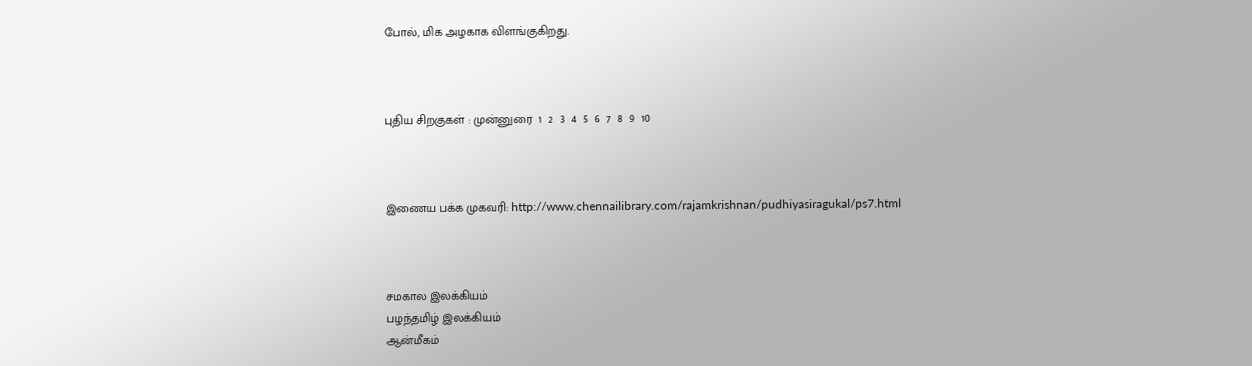போல், மிக அழகாக விளங்குகிறது.



புதிய சிறகுகள் : முன்னுரை  1  2  3  4  5  6  7  8  9  10



இணைய பக்க முகவரி: http://www.chennailibrary.com/rajamkrishnan/pudhiyasiragukal/ps7.html



சமகால இலக்கியம்
பழந்தமிழ் இலக்கியம்
ஆன்மீகம்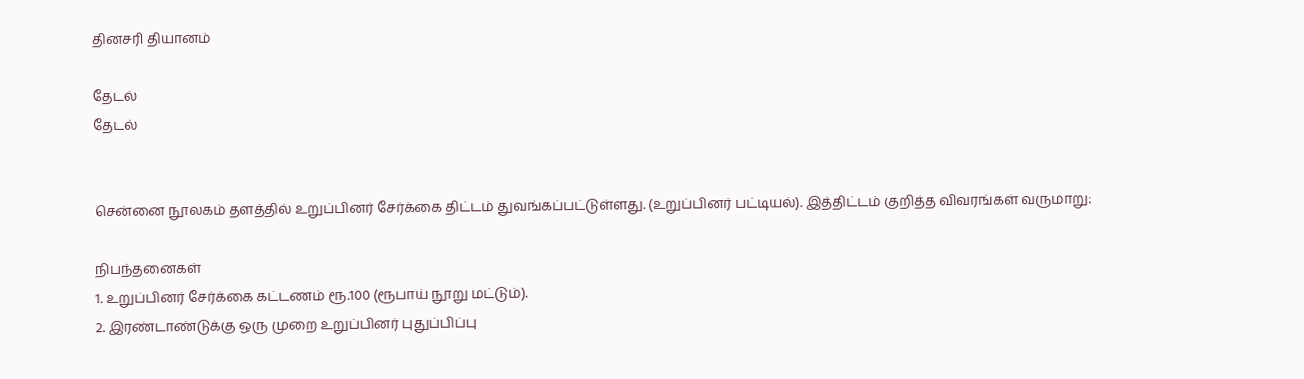தினசரி தியானம்

தேடல்
தேடல்


சென்னை நூலகம் தளத்தில் உறுப்பினர் சேர்க்கை திட்டம் துவங்கப்பட்டுள்ளது. (உறுப்பினர் பட்டியல்). இத்திட்டம் குறித்த விவரங்கள் வருமாறு:

நிபந்தனைகள்
1. உறுப்பினர் சேர்க்கை கட்டணம் ரூ.100 (ரூபாய் நூறு மட்டும்).
2. இரண்டாண்டுக்கு ஒரு முறை உறுப்பினர் புதுப்பிப்பு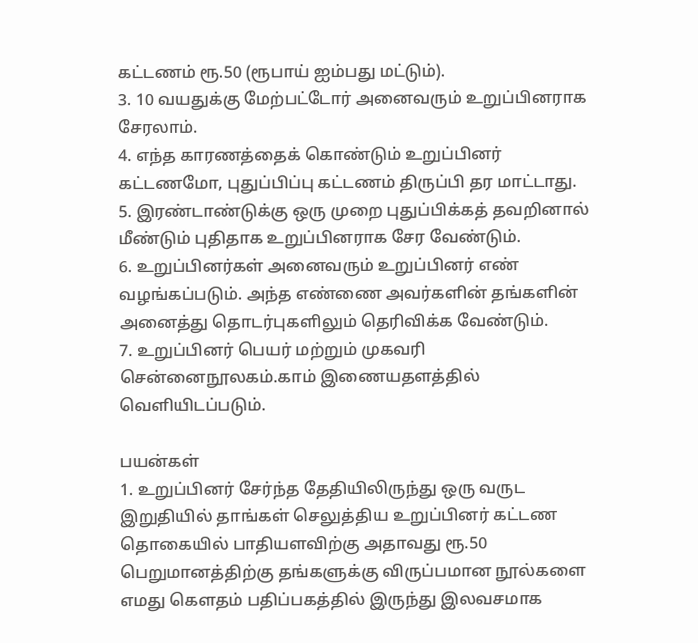கட்டணம் ரூ.50 (ரூபாய் ஐம்பது மட்டும்).
3. 10 வயதுக்கு மேற்பட்டோர் அனைவரும் உறுப்பினராக சேரலாம்.
4. எந்த காரணத்தைக் கொண்டும் உறுப்பினர் கட்டணமோ, புதுப்பிப்பு கட்டணம் திருப்பி தர மாட்டாது.
5. இரண்டாண்டுக்கு ஒரு முறை புதுப்பிக்கத் தவறினால் மீண்டும் புதிதாக உறுப்பினராக சேர வேண்டும்.
6. உறுப்பினர்கள் அனைவரும் உறுப்பினர் எண் வழங்கப்படும். அந்த எண்ணை அவர்களின் தங்களின் அனைத்து தொடர்புகளிலும் தெரிவிக்க வேண்டும்.
7. உறுப்பினர் பெயர் மற்றும் முகவரி சென்னைநூலகம்.காம் இணையதளத்தில் வெளியிடப்படும்.

பயன்கள்
1. உறுப்பினர் சேர்ந்த தேதியிலிருந்து ஒரு வருட இறுதியில் தாங்கள் செலுத்திய உறுப்பினர் கட்டண தொகையில் பாதியளவிற்கு அதாவது ரூ.50 பெறுமானத்திற்கு தங்களுக்கு விருப்பமான நூல்களை எமது கௌதம் பதிப்பகத்தில் இருந்து இலவசமாக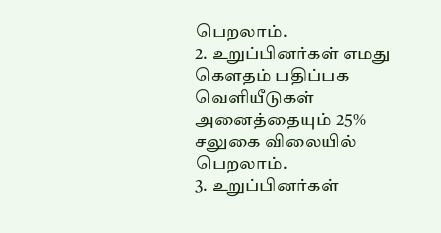பெறலாம்.
2. உறுப்பினர்கள் எமது கௌதம் பதிப்பக வெளியீடுகள் அனைத்தையும் 25% சலுகை விலையில் பெறலாம்.
3. உறுப்பினர்கள்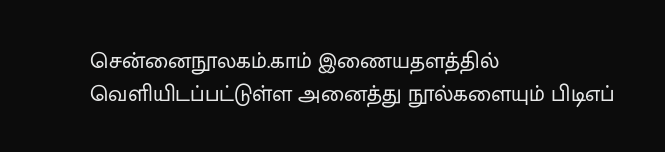சென்னைநூலகம்.காம் இணையதளத்தில் வெளியிடப்பட்டுள்ள அனைத்து நூல்களையும் பிடிஎப்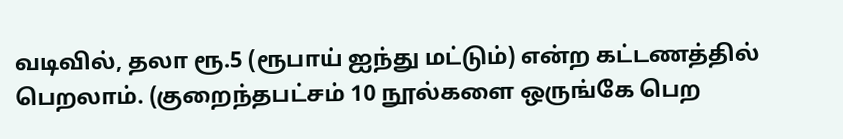வடிவில், தலா ரூ.5 (ரூபாய் ஐந்து மட்டும்) என்ற கட்டணத்தில் பெறலாம். (குறைந்தபட்சம் 10 நூல்களை ஒருங்கே பெற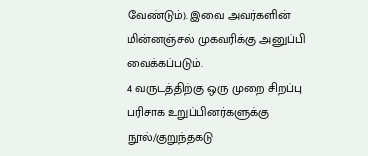வேண்டும்). இவை அவர்களின் மின்னஞ்சல் முகவரிக்கு அனுப்பி வைக்கப்படும்.
4 வருடத்திற்கு ஒரு முறை சிறப்பு பரிசாக உறுப்பினர்களுக்கு நூல்/குறுந்தகடு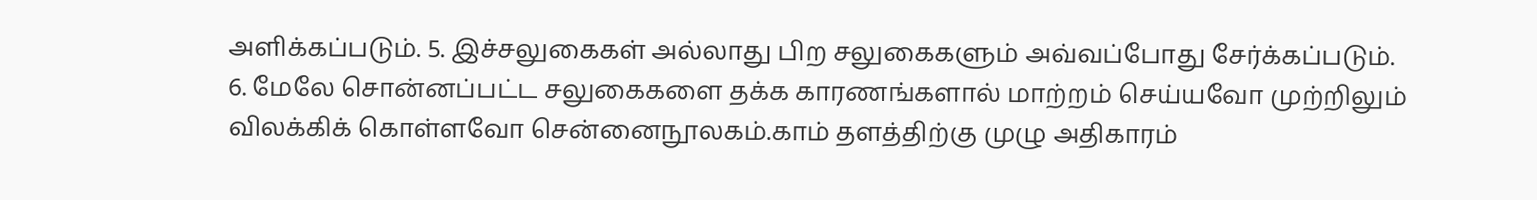அளிக்கப்படும். 5. இச்சலுகைகள் அல்லாது பிற சலுகைகளும் அவ்வப்போது சேர்க்கப்படும்.
6. மேலே சொன்னப்பட்ட சலுகைகளை தக்க காரணங்களால் மாற்றம் செய்யவோ முற்றிலும் விலக்கிக் கொள்ளவோ சென்னைநூலகம்.காம் தளத்திற்கு முழு அதிகாரம்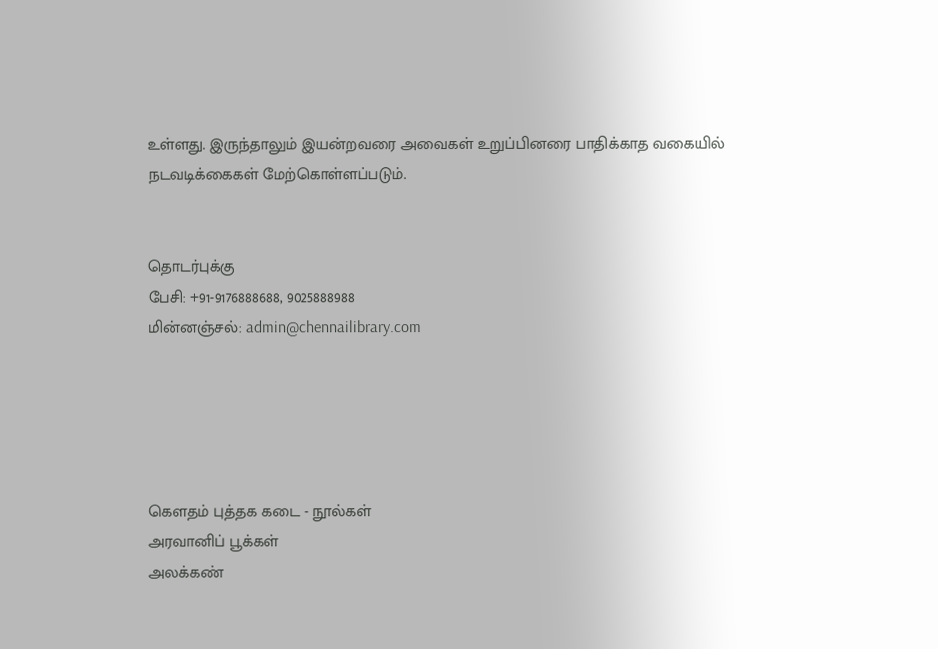உள்ளது. இருந்தாலும் இயன்றவரை அவைகள் உறுப்பினரை பாதிக்காத வகையில் நடவடிக்கைகள் மேற்கொள்ளப்படும்.


தொடர்புக்கு
பேசி: +91-9176888688, 9025888988
மின்னஞ்சல்: admin@chennailibrary.com





கௌதம் புத்தக கடை - நூல்கள்
அரவானிப் பூக்கள்
அலக்கண்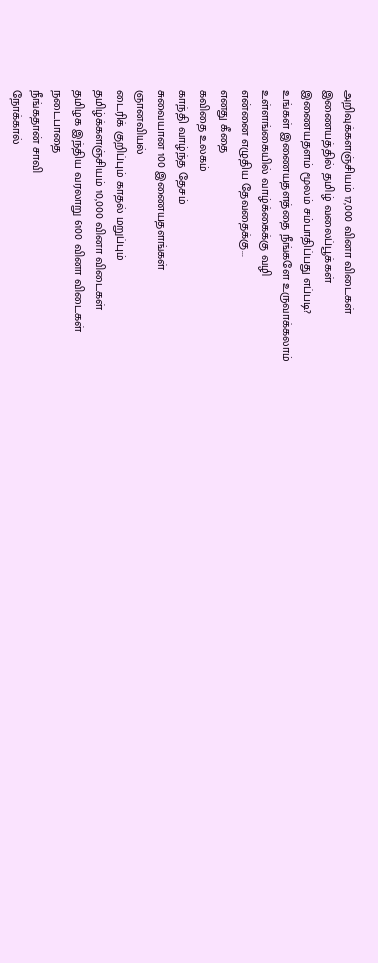அறிவுக்களஞ்சியம் 17,000 வினா விடைகள்
இணையத்தில் தமிழ் வலைப்பூக்கள்
இணையதளம் மூலம் சம்பாதிப்பது எப்படி?
உங்கள் இணையதளத்தை நீங்களே உருவாக்கலாம்
உள்ளங்கையில் வாழ்க்கைக்கு வழி
என்னை எழுதிய தேவதைக்கு...
எனது கீதை
கவிதை உலகம்
காந்தி வாழ்ந்த தேசம்
சுவையான 100 இணையதளங்கள்
ஞானவியல்
டைரிக் குறிப்பும் காதல் மறுப்பும்
தமிழ்க்களஞ்சியம் 10,000 வினா விடைகள்
தமிழக இந்திய வரலாறு 6100 வினா விடைகள்
நடைபாதை
நீங்கதான் சாவி
நோக்கால்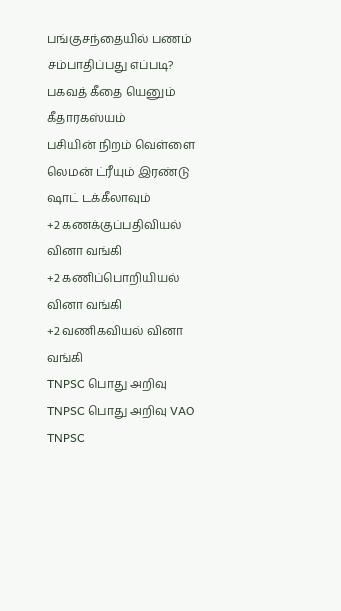பங்குசந்தையில் பணம் சம்பாதிப்பது எப்படி?
பகவத் கீதை யெனும் கீதாரகஸ்யம்
பசியின் நிறம் வெள்ளை
லெமன் ட்ரீயும் இரண்டு ஷாட் டக்கீலாவும்
+2 கணக்குப்பதிவியல் வினா வங்கி
+2 கணிப்பொறியியல் வினா வங்கி
+2 வணிகவியல் வினா வங்கி
TNPSC பொது அறிவு
TNPSC பொது அறிவு VAO
TNPSC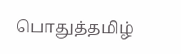பொதுத்தமிழ்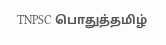TNPSC பொதுத்தமிழ்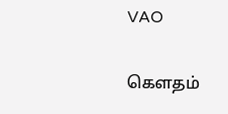VAO

கௌதம்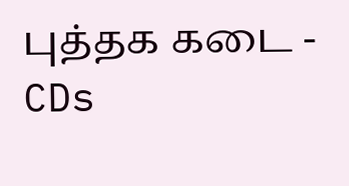புத்தக கடை - CDs